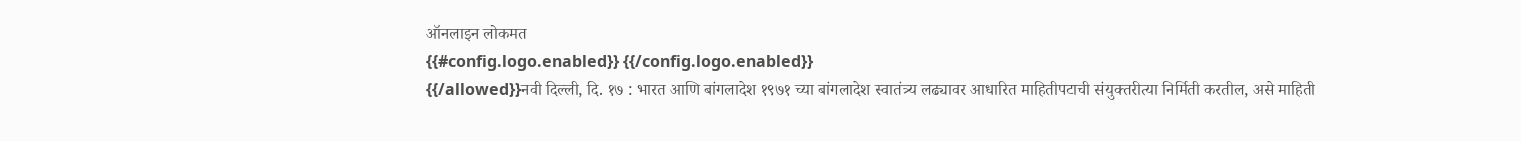ऑनलाइन लोकमत
{{#config.logo.enabled}} {{/config.logo.enabled}}
{{/allowed}}नवी दिल्ली, दि. १७ : भारत आणि बांगलादेश १९७१ च्या बांगलादेश स्वातंत्र्य लढ्यावर आधारित माहितीपटाची संयुक्तरीत्या निर्मिती करतील, असे माहिती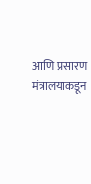आणि प्रसारण मंत्रालयाकडून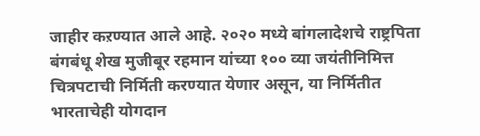जाहीर कऱण्यात आले आहे. २०२० मध्ये बांगलादेशचे राष्ट्रपिता बंगबंधू शेख मुजीबूर रहमान यांच्या १०० व्या जयंतीनिमित्त चित्रपटाची निर्मिती करण्यात येणार असून, या निर्मितीत भारताचेही योगदान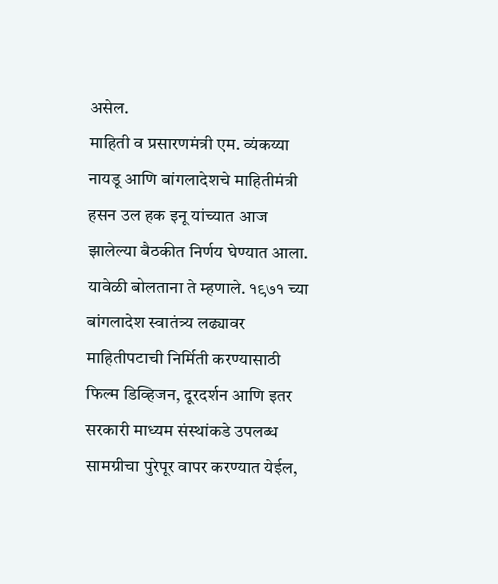असेल.
माहिती व प्रसारणमंत्री एम. व्यंकय्या नायडू आणि बांगलादेशचे माहितीमंत्री हसन उल हक इनू यांच्यात आज झालेल्या बैठकीत निर्णय घेण्यात आला. यावेळी बोलताना ते म्हणाले. १९७१ च्या बांगलादेश स्वातंत्र्य लढ्यावर माहितीपटाची निर्मिती करण्यासाठी फिल्म डिव्हिजन, दूरदर्शन आणि इतर सरकारी माध्यम संस्थांकडे उपलब्ध सामग्रीचा पुरेपूर वापर करण्यात येईल,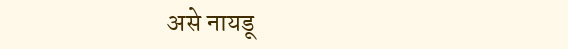असे नायडू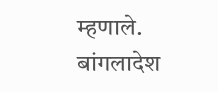म्हणाले. बांगलादेश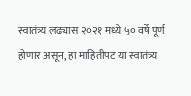स्वातंत्र्य लढ्यास २०२१ मध्ये ५० वर्षे पूर्ण होणार असून, हा माहितीपट या स्वातंत्र्य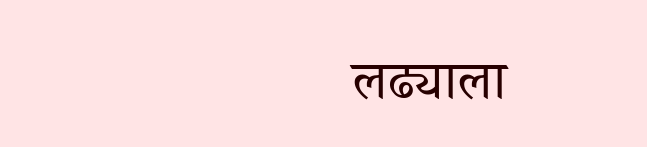लढ्याला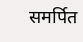समर्पित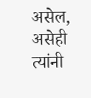असेल, असेही त्यांनी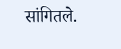सांगितले.